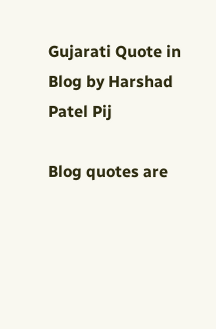Gujarati Quote in Blog by Harshad Patel Pij

Blog quotes are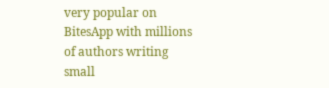very popular on BitesApp with millions of authors writing small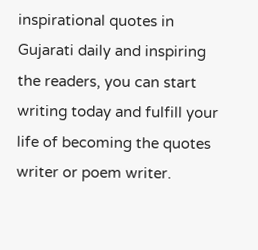inspirational quotes in Gujarati daily and inspiring the readers, you can start writing today and fulfill your life of becoming the quotes writer or poem writer.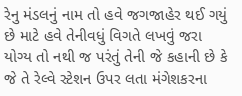રેનુ મંડલનું નામ તો હવે જગજાહેર થઈ ગયું છે માટે હવે તેનીવધું વિગતે લખવું જરા યોગ્ય તો નથી જ પરંતું તેની જે કહાની છે કે જે તે રેલ્વે સ્ટેશન ઉપર લતા મંગેશકરના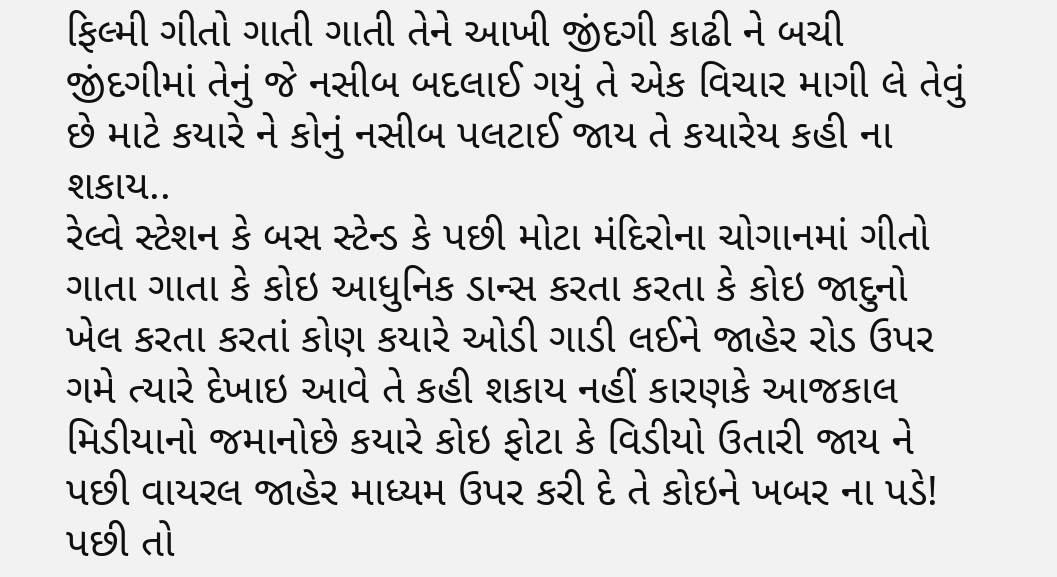ફિલ્મી ગીતો ગાતી ગાતી તેને આખી જીંદગી કાઢી ને બચી જીંદગીમાં તેનું જે નસીબ બદલાઈ ગયું તે એક વિચાર માગી લે તેવું છે માટે કયારે ને કોનું નસીબ પલટાઈ જાય તે કયારેય કહી ના શકાય..
રેલ્વે સ્ટેશન કે બસ સ્ટેન્ડ કે પછી મોટા મંદિરોના ચોગાનમાં ગીતો ગાતા ગાતા કે કોઇ આધુનિક ડાન્સ કરતા કરતા કે કોઇ જાદુનો ખેલ કરતા કરતાં કોણ કયારે ઓડી ગાડી લઈને જાહેર રોડ ઉપર ગમે ત્યારે દેખાઇ આવે તે કહી શકાય નહીં કારણકે આજકાલ મિડીયાનો જમાનોછે કયારે કોઇ ફોટા કે વિડીયો ઉતારી જાય ને પછી વાયરલ જાહેર માધ્યમ ઉપર કરી દે તે કોઇને ખબર ના પડે! પછી તો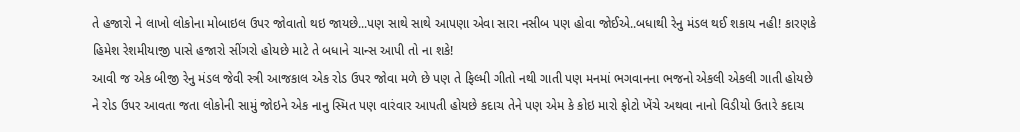તે હજારો ને લાખો લોકોના મોબાઇલ ઉપર જોવાતો થઇ જાયછે...પણ સાથે સાથે આપણા એવા સારા નસીબ પણ હોવા જોઈએ..બધાથી રેનુ મંડલ થઈ શકાય નહી! કારણકે હિમેશ રેશમીયાજી પાસે હજારો સીંગરો હોયછે માટે તે બધાને ચાન્સ આપી તો ના શકે!
આવી જ એક બીજી રેનુ મંડલ જેવી સ્ત્રી આજકાલ એક રોડ ઉપર જોવા મળે છે પણ તે ફિલ્મી ગીતો નથી ગાતી પણ મનમાં ભગવાનના ભજનો એકલી એકલી ગાતી હોયછે
ને રોડ ઉપર આવતા જતા લોકોની સામું જોઇને એક નાનુ સ્મિત પણ વારંવાર આપતી હોયછે કદાચ તેને પણ એમ કે કોઇ મારો ફોટો ખેંચે અથવા નાનો વિડીયો ઉતારે કદાચ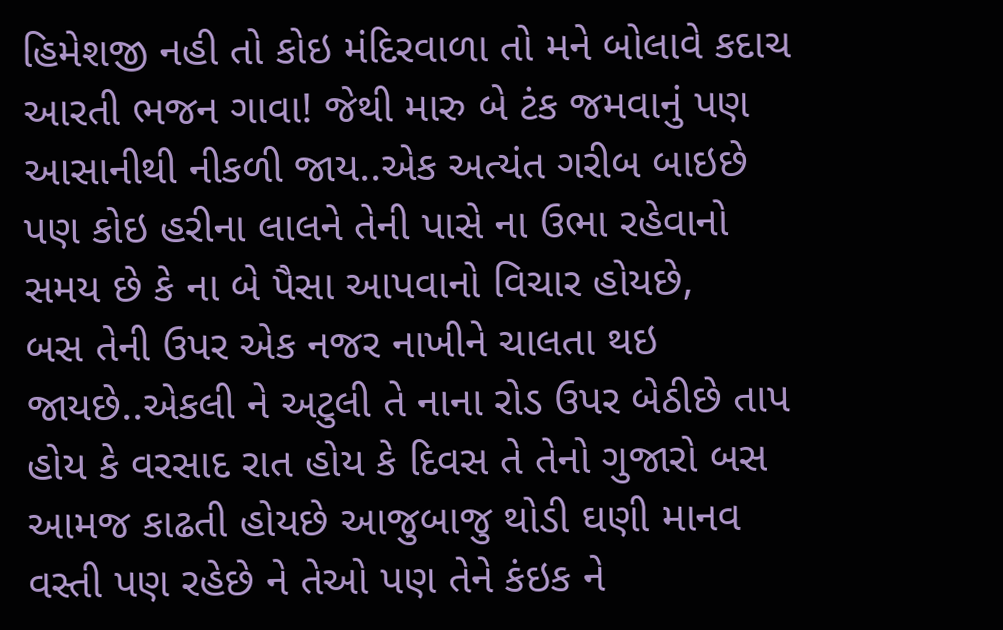હિમેશજી નહી તો કોઇ મંદિરવાળા તો મને બોલાવે કદાચ આરતી ભજન ગાવા! જેથી મારુ બે ટંક જમવાનું પણ આસાનીથી નીકળી જાય..એક અત્યંત ગરીબ બાઇછે પણ કોઇ હરીના લાલને તેની પાસે ના ઉભા રહેવાનો સમય છે કે ના બે પૈસા આપવાનો વિચાર હોયછે,
બસ તેની ઉપર એક નજર નાખીને ચાલતા થઇ જાયછે..એકલી ને અટુલી તે નાના રોડ ઉપર બેઠીછે તાપ હોય કે વરસાદ રાત હોય કે દિવસ તે તેનો ગુજારો બસ આમજ કાઢતી હોયછે આજુબાજુ થોડી ઘણી માનવ વસ્તી પણ રહેછે ને તેઓ પણ તેને કંઇક ને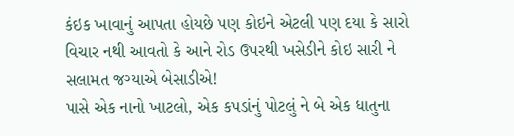કંઇક ખાવાનું આપતા હોયછે પણ કોઇને એટલી પણ દયા કે સારો વિચાર નથી આવતો કે આને રોડ ઉપરથી ખસેડીને કોઇ સારી ને સલામત જગ્યાએ બેસાડીએ!
પાસે એક નાનો ખાટલો, એક કપડાંનું પોટલું ને બે એક ધાતુના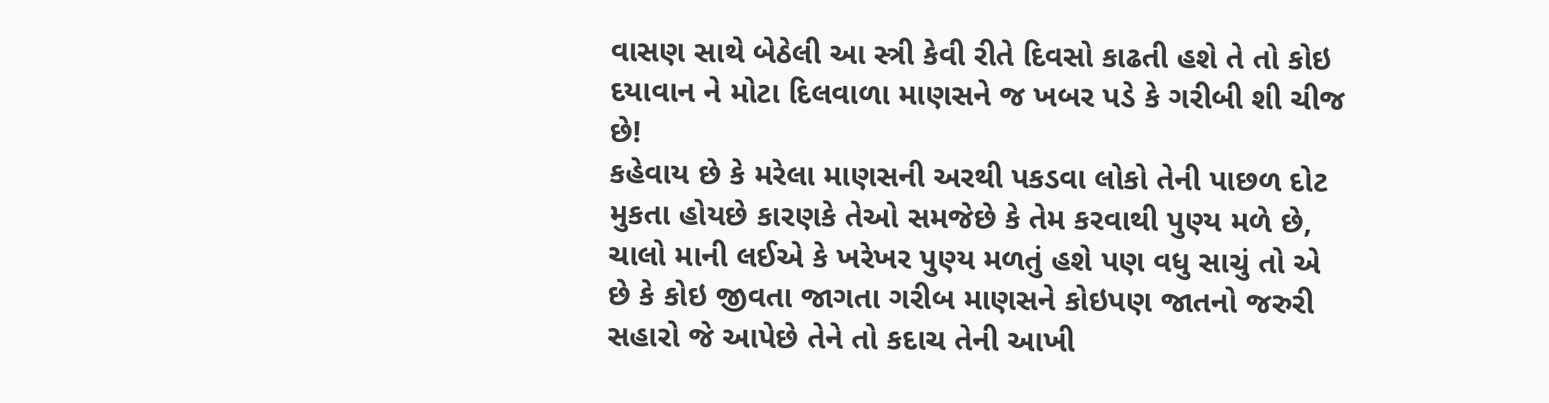વાસણ સાથે બેઠેલી આ સ્ત્રી કેવી રીતે દિવસો કાઢતી હશે તે તો કોઇ દયાવાન ને મોટા દિલવાળા માણસને જ ખબર પડે કે ગરીબી શી ચીજ છે!
કહેવાય છે કે મરેલા માણસની અરથી પકડવા લોકો તેની પાછળ દોટ મુકતા હોયછે કારણકે તેઓ સમજેછે કે તેમ કરવાથી પુણ્ય મળે છે, ચાલો માની લઈએ કે ખરેખર પુણ્ય મળતું હશે પણ વધુ સાચું તો એ છે કે કોઇ જીવતા જાગતા ગરીબ માણસને કોઇપણ જાતનો જરુરી સહારો જે આપેછે તેને તો કદાચ તેની આખી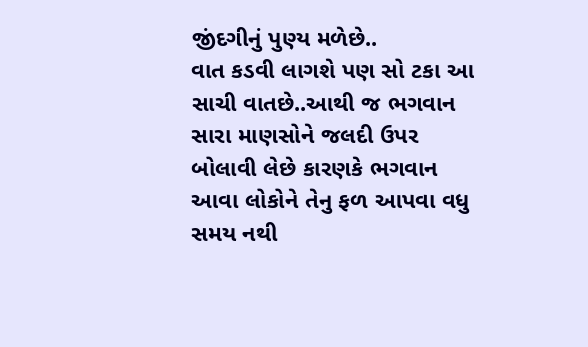જીંદગીનું પુણ્ય મળેછે..
વાત કડવી લાગશે પણ સો ટકા આ સાચી વાતછે..આથી જ ભગવાન સારા માણસોને જલદી ઉપર બોલાવી લેછે કારણકે ભગવાન આવા લોકોને તેનુ ફળ આપવા વધુ સમય નથી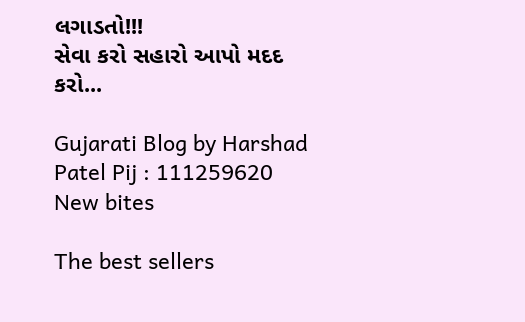લગાડતો!!!
સેવા કરો સહારો આપો મદદ કરો...

Gujarati Blog by Harshad Patel Pij : 111259620
New bites

The best sellers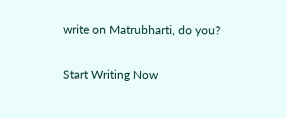write on Matrubharti, do you?

Start Writing Now